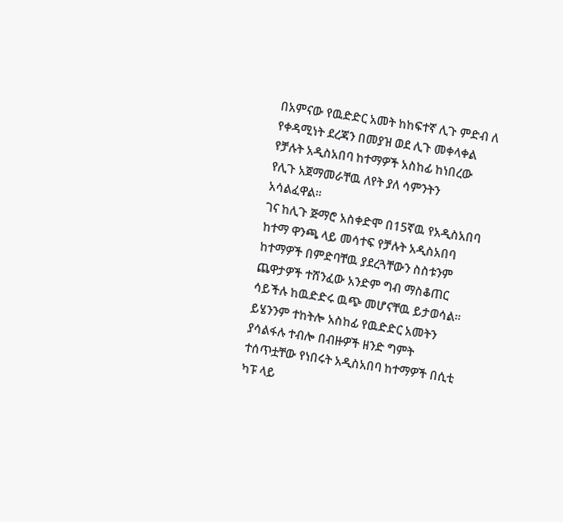በአምናው የዉድድር አመት ከከፍተኛ ሊጉ ምድብ ለ የቀዳሚነት ደረጃን በመያዝ ወደ ሊጉ መቀላቀል የቻሉት አዲስአበባ ከተማዎች አስከፊ ከነበረው የሊጉ አጀማመራቸዉ ለየት ያለ ሳምንትን አሳልፈዋል።
ገና ከሊጉ ጅማሮ አስቀድሞ በ15ኛዉ የአዲስአበባ ከተማ ዋንጫ ላይ መሳተፍ የቻሉት አዲስአበባ ከተማዎች በምድባቸዉ ያደረጓቸውን ስስቱንም ጨዋታዎች ተሸንፈው አንድም ግብ ማስቆጠር ሳይችሉ ከዉድድሩ ዉጭ መሆናቸዉ ይታወሳል። ይሄንንም ተከትሎ አስከፊ የዉድድር አመትን ያሳልፋሉ ተብሎ በብዙዎች ዘንድ ግምት ተሰጥቷቸው የነበሩት አዲስአበባ ከተማዎች በሲቲ ካፑ ላይ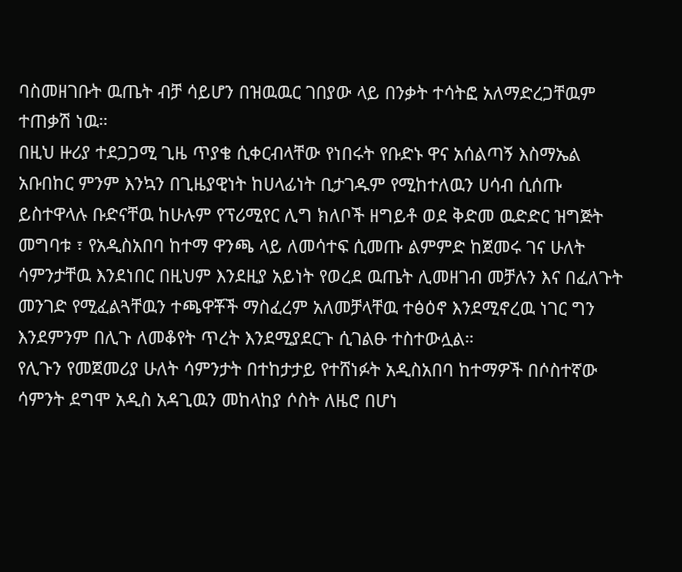ባስመዘገቡት ዉጤት ብቻ ሳይሆን በዝዉዉር ገበያው ላይ በንቃት ተሳትፎ አለማድረጋቸዉም ተጠቃሽ ነዉ።
በዚህ ዙሪያ ተደጋጋሚ ጊዜ ጥያቄ ሲቀርብላቸው የነበሩት የቡድኑ ዋና አሰልጣኝ እስማኤል አቡበከር ምንም እንኳን በጊዜያዊነት ከሀላፊነት ቢታገዱም የሚከተለዉን ሀሳብ ሲሰጡ ይስተዋላሉ ቡድናቸዉ ከሁሉም የፕሪሚየር ሊግ ክለቦች ዘግይቶ ወደ ቅድመ ዉድድር ዝግጅት መግባቱ ፣ የአዲስአበባ ከተማ ዋንጫ ላይ ለመሳተፍ ሲመጡ ልምምድ ከጀመሩ ገና ሁለት ሳምንታቸዉ እንደነበር በዚህም እንደዚያ አይነት የወረደ ዉጤት ሊመዘገብ መቻሉን እና በፈለጉት መንገድ የሚፈልጓቸዉን ተጫዋቾች ማስፈረም አለመቻላቸዉ ተፅዕኖ እንደሚኖረዉ ነገር ግን እንደምንም በሊጉ ለመቆየት ጥረት እንደሚያደርጉ ሲገልፁ ተስተውሏል።
የሊጉን የመጀመሪያ ሁለት ሳምንታት በተከታታይ የተሸነፉት አዲስአበባ ከተማዎች በሶስተኛው ሳምንት ደግሞ አዲስ አዳጊዉን መከላከያ ሶስት ለዜሮ በሆነ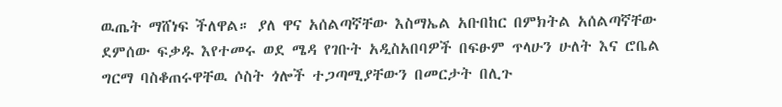ዉጤት ማሸነፍ ችለዋል። ያለ ዋና አሰልጣኛቸው እስማኤል አቡበከር በምክትል አሰልጣኛቸው ደምሰው ፍቃዱ እየተመሩ ወደ ሜዳ የገቡት አዲስአበባዎች በፍፁም ጥላሁን ሁለት እና ሮቤል ግርማ ባስቆጠሩዋቸዉ ሶስት ጎሎች ተጋጣሚያቸውን በመርታት በሊጉ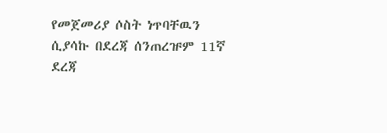የመጀመሪያ ሶስት ነጥባቸዉን ሲያሳኩ በደረጃ ሰንጠረዡም 11ኛ ደረጃ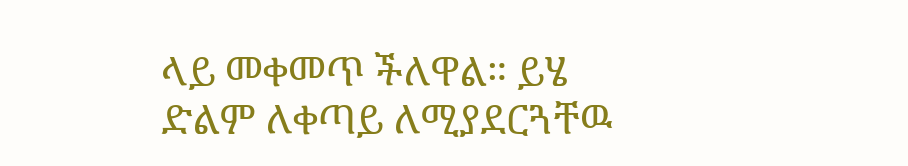ላይ መቀመጥ ችለዋል። ይሄ ድልም ለቀጣይ ለሚያደርጓቸዉ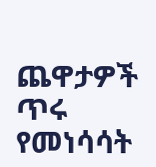ጨዋታዎች ጥሩ የመነሳሳት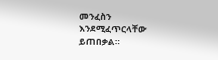መንፈስን እንደሚፈጥርላቸው ይጠበቃል።